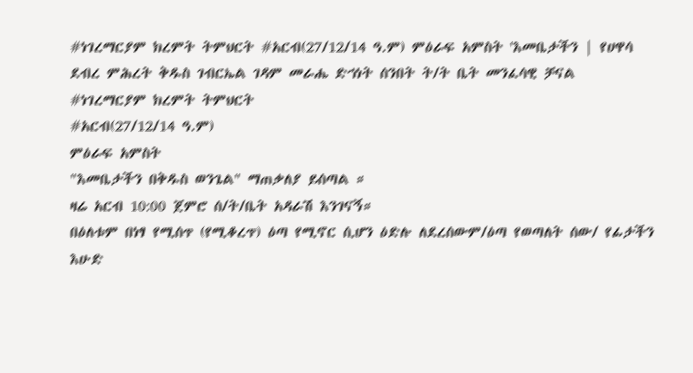#ነገረማርያም ክረምት ትምህርት #አርብ(27/12/14 ዓ.ም) ምዕራፍ አምስት 'እመቤታችን | የሀዋሳ ደብረ ምሕረት ቅዱስ ገብርኤል ገዳም መራሔ ድኀነት ሰንበት ት/ት ቤት መንፈሳዊ ቻናል
#ነገረማርያም ክረምት ትምህርት
#አርብ(27/12/14 ዓ.ም)
ምዕራፍ አምስት
"እመቤታችን በቅዱስ ወንጌል" ማጠቃለያ ይሰጣል ።
ዛሬ አርብ 10:00 ጀምሮ ሰ/ት/ቤት አዳራሽ እንገናኝ።
በዕለቱም በነፃ የሚሰጥ (የሚቆረጥ) ዕጣ የሚኖር ሲሆን ዕድሉ ለደረሰውም/ዕጣ የወጣለት ሰው/ የፊታችን እሁድ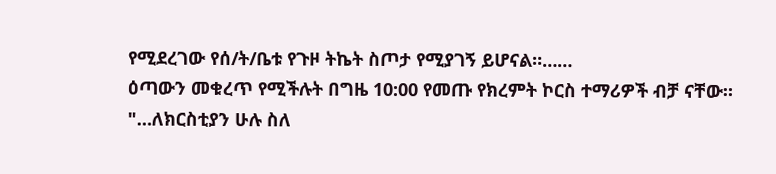የሚደረገው የሰ/ት/ቤቱ የጉዞ ትኬት ስጦታ የሚያገኝ ይሆናል።……
ዕጣውን መቁረጥ የሚችሉት በግዜ 10:00 የመጡ የክረምት ኮርስ ተማሪዎች ብቻ ናቸው።
"…ለክርስቲያን ሁሉ ስለ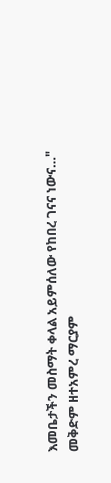እመቤታችን መስማት ቀላል አይምሰለው የከበረ ገናና ነውና…"
መቅድም ዘተአምረ ማርያም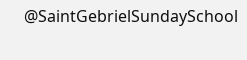@SaintGebrielSundaySchool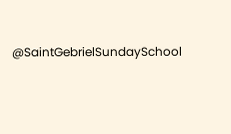@SaintGebrielSundaySchool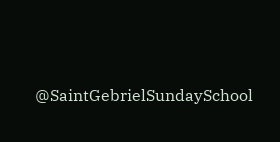@SaintGebrielSundaySchool